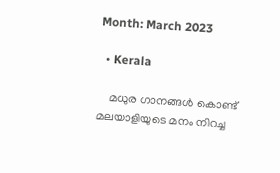Month: March 2023

  • Kerala

    മധുര ഗാനങ്ങൾ കൊണ്ട് മലയാളിയുടെ മനം നിറച്ച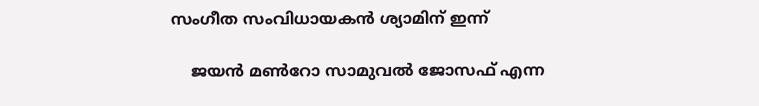സംഗീത സംവിധായകൻ ശ്യാമിന് ഇന്ന്

    ജയൻ മൺറോ സാമുവല്‍ ജോസഫ് എന്ന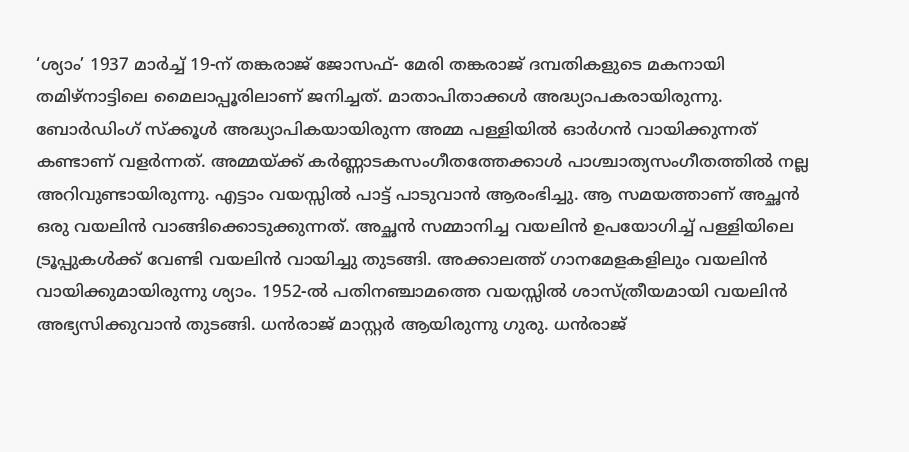‘ശ്യാം’ 1937 മാർച്ച് 19-ന് തങ്കരാജ് ജോസഫ്- മേരി തങ്കരാജ് ദമ്പതികളുടെ മകനായി തമിഴ്നാട്ടിലെ മൈലാപ്പൂരിലാണ് ജനിച്ചത്. മാതാപിതാക്കൾ അദ്ധ്യാപകരായിരുന്നു. ബോർഡിംഗ് സ്ക്കൂൾ അദ്ധ്യാപികയായിരുന്ന അമ്മ പള്ളിയിൽ ഓർഗൻ വായിക്കുന്നത് കണ്ടാണ് വളർന്നത്. അമ്മയ്ക്ക് കർണ്ണാടകസംഗീതത്തേക്കാൾ പാശ്ചാത്യസംഗീതത്തിൽ നല്ല അറിവുണ്ടായിരുന്നു. എട്ടാം വയസ്സിൽ പാട്ട് പാടുവാൻ ആരംഭിച്ചു. ആ സമയത്താണ് അച്ഛൻ ഒരു വയലിൻ വാങ്ങിക്കൊടുക്കുന്നത്. അച്ഛൻ സമ്മാനിച്ച വയലിൻ ഉപയോഗിച്ച് പള്ളിയിലെ ട്രൂപ്പുകൾക്ക് വേണ്ടി വയലിൻ വായിച്ചു തുടങ്ങി. അക്കാലത്ത് ഗാനമേളകളിലും വയലിൻ വായിക്കുമായിരുന്നു ശ്യാം. 1952-ൽ പതിനഞ്ചാമത്തെ വയസ്സിൽ ശാസ്ത്രീയമായി വയലിൻ അഭ്യസിക്കുവാൻ തുടങ്ങി. ധൻ‌രാജ് മാസ്റ്റർ ആയിരുന്നു ഗുരു. ധൻ‌രാജ്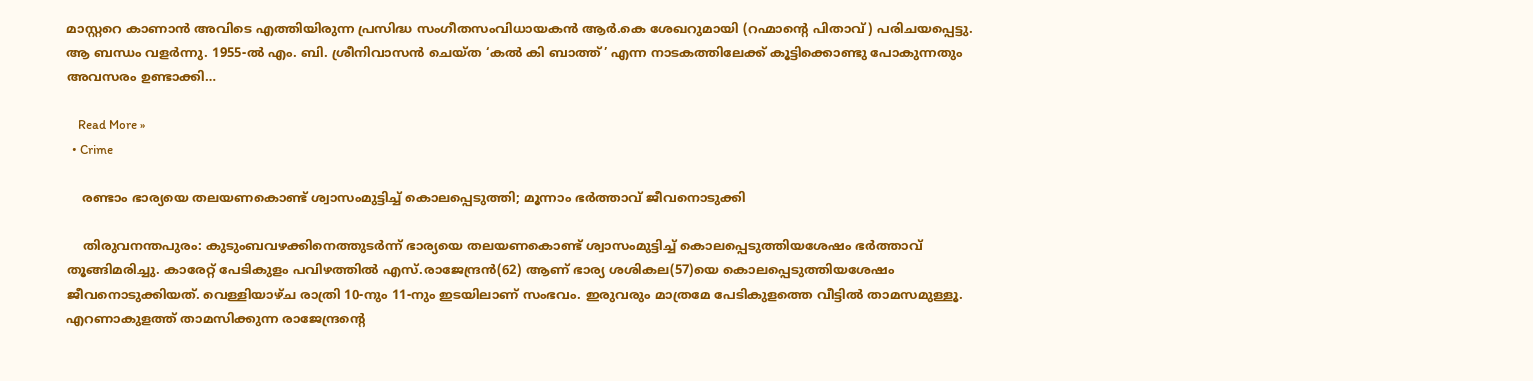മാസ്റ്ററെ കാണാൻ അവിടെ എത്തിയിരുന്ന പ്രസിദ്ധ സംഗീതസംവിധായകൻ ആർ.കെ ശേഖറുമായി (റഹ്മാൻ്റെ പിതാവ്) പരിചയപ്പെട്ടു. ആ ബന്ധം വളർന്നു. 1955-ൽ എം. ബി. ശ്രീനിവാസൻ ചെയ്ത ‘കൽ കി ബാത്ത്’ എന്ന നാടകത്തിലേക്ക് കൂട്ടിക്കൊണ്ടു പോകുന്നതും അവസരം ഉണ്ടാക്കി…

    Read More »
  • Crime

    രണ്ടാം ഭാര്യയെ തലയണകൊണ്ട് ശ്വാസംമുട്ടിച്ച് കൊലപ്പെടുത്തി; മൂന്നാം ഭര്‍ത്താവ് ജീവനൊടുക്കി

    തിരുവനന്തപുരം: കുടുംബവഴക്കിനെത്തുടര്‍ന്ന് ഭാര്യയെ തലയണകൊണ്ട് ശ്വാസംമുട്ടിച്ച് കൊലപ്പെടുത്തിയശേഷം ഭര്‍ത്താവ് തൂങ്ങിമരിച്ചു. കാരേറ്റ് പേടികുളം പവിഴത്തില്‍ എസ്.രാജേന്ദ്രന്‍(62) ആണ് ഭാര്യ ശശികല(57)യെ കൊലപ്പെടുത്തിയശേഷം ജീവനൊടുക്കിയത്. വെള്ളിയാഴ്ച രാത്രി 10-നും 11-നും ഇടയിലാണ് സംഭവം. ഇരുവരും മാത്രമേ പേടികുളത്തെ വീട്ടില്‍ താമസമുള്ളൂ. എറണാകുളത്ത് താമസിക്കുന്ന രാജേന്ദ്രന്റെ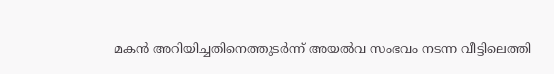മകന്‍ അറിയിച്ചതിനെത്തുടര്‍ന്ന് അയല്‍വ സംഭവം നടന്ന വീട്ടിലെത്തി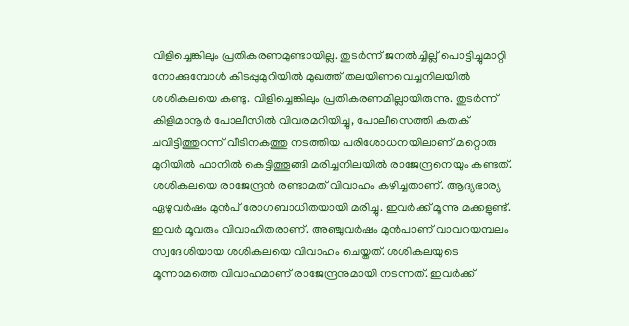വിളിച്ചെങ്കിലും പ്രതികരണമുണ്ടായില്ല. തുടര്‍ന്ന് ജനല്‍ച്ചില്ല് പൊട്ടിച്ചുമാറ്റി നോക്കുമ്പോള്‍ കിടപ്പുമുറിയില്‍ മുഖത്ത് തലയിണവെച്ചനിലയില്‍ ശശികലയെ കണ്ടു. വിളിച്ചെങ്കിലും പ്രതികരണമില്ലായിരുന്നു. തുടര്‍ന്ന് കിളിമാനൂര്‍ പോലീസില്‍ വിവരമറിയിച്ചു, പോലീസെത്തി കതക് ചവിട്ടിത്തുറന്ന് വീടിനകത്തു നടത്തിയ പരിശോധനയിലാണ് മറ്റൊരു മുറിയില്‍ ഫാനില്‍ കെട്ടിത്തൂങ്ങി മരിച്ചനിലയില്‍ രാജേന്ദ്രനെയും കണ്ടത്. ശശികലയെ രാജേന്ദ്രന്‍ രണ്ടാമത് വിവാഹം കഴിച്ചതാണ്. ആദ്യഭാര്യ ഏഴുവര്‍ഷം മുന്‍പ് രോഗബാധിതയായി മരിച്ചു. ഇവര്‍ക്ക് മൂന്നു മക്കളുണ്ട്. ഇവര്‍ മൂവരും വിവാഹിതരാണ്. അഞ്ചുവര്‍ഷം മുന്‍പാണ് വാവറയമ്പലം സ്വദേശിയായ ശശികലയെ വിവാഹം ചെയ്തത്. ശശികലയുടെ മൂന്നാമത്തെ വിവാഹമാണ് രാജേന്ദ്രനുമായി നടന്നത്. ഇവര്‍ക്ക്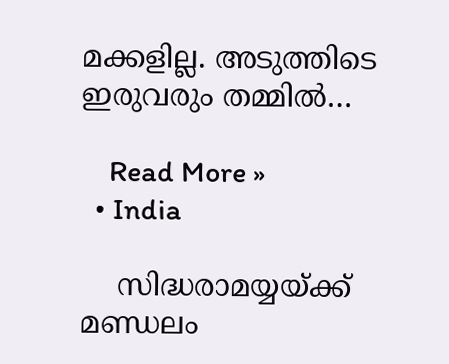മക്കളില്ല. അടുത്തിടെ ഇരുവരും തമ്മില്‍…

    Read More »
  • India

    സിദ്ധരാമയ്യയ്ക്ക് മണ്ഡലം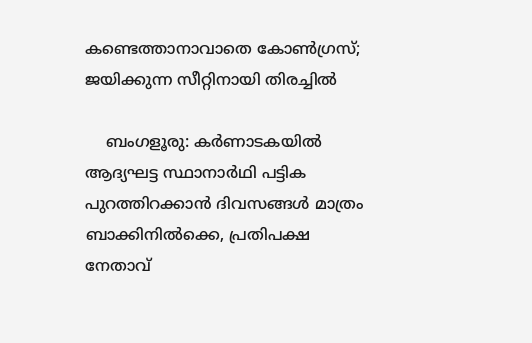കണ്ടെത്താനാവാതെ കോണ്‍ഗ്രസ്; ജയിക്കുന്ന സീറ്റിനായി തിരച്ചില്‍

    ബംഗളൂരു: കര്‍ണാടകയില്‍ ആദ്യഘട്ട സ്ഥാനാര്‍ഥി പട്ടിക പുറത്തിറക്കാന്‍ ദിവസങ്ങള്‍ മാത്രം ബാക്കിനില്‍ക്കെ, പ്രതിപക്ഷ നേതാവ്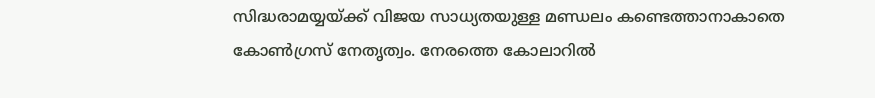സിദ്ധരാമയ്യയ്ക്ക് വിജയ സാധ്യതയുള്ള മണ്ഡലം കണ്ടെത്താനാകാതെ കോണ്‍ഗ്രസ് നേതൃത്വം. നേരത്തെ കോലാറില്‍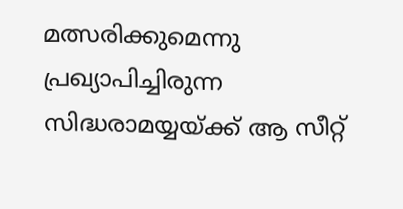മത്സരിക്കുമെന്നു പ്രഖ്യാപിച്ചിരുന്ന സിദ്ധരാമയ്യയ്ക്ക് ആ സീറ്റ്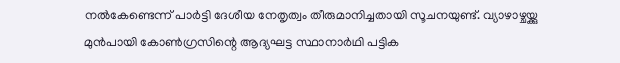നല്‍കേണ്ടെന്ന് പാര്‍ട്ടി ദേശീയ നേതൃത്വം തീരുമാനിച്ചതായി സൂചനയുണ്ട്. വ്യാഴാഴ്ചയ്ക്കു മുന്‍പായി കോണ്‍ഗ്രസിന്റെ ആദ്യഘട്ട സ്ഥാനാര്‍ഥി പട്ടിക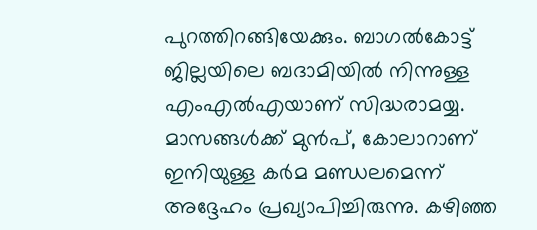പുറത്തിറങ്ങിയേക്കും. ബാഗല്‍കോട്ട് ജില്ലയിലെ ബദാമിയില്‍ നിന്നുള്ള എംഎല്‍എയാണ് സിദ്ധരാമയ്യ. മാസങ്ങള്‍ക്ക് മുന്‍പ്, കോലാറാണ് ഇനിയുള്ള കര്‍മ മണ്ഡലമെന്ന് അദ്ദേഹം പ്രഖ്യാപിച്ചിരുന്നു. കഴിഞ്ഞ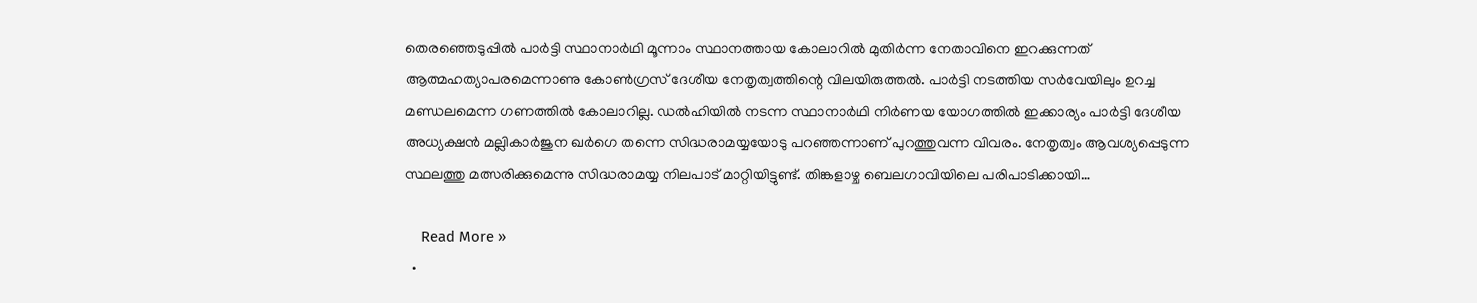തെരഞ്ഞെടുപ്പില്‍ പാര്‍ട്ടി സ്ഥാനാര്‍ഥി മൂന്നാം സ്ഥാനത്തായ കോലാറില്‍ മുതിര്‍ന്ന നേതാവിനെ ഇറക്കുന്നത് ആത്മഹത്യാപരമെന്നാണു കോണ്‍ഗ്രസ് ദേശീയ നേതൃത്വത്തിന്റെ വിലയിരുത്തല്‍. പാര്‍ട്ടി നടത്തിയ സര്‍വേയിലും ഉറച്ച മണ്ഡലമെന്ന ഗണത്തില്‍ കോലാറില്ല. ഡല്‍ഹിയില്‍ നടന്ന സ്ഥാനാര്‍ഥി നിര്‍ണയ യോഗത്തില്‍ ഇക്കാര്യം പാര്‍ട്ടി ദേശീയ അധ്യക്ഷന്‍ മല്ലികാര്‍ജുന ഖര്‍ഗെ തന്നെ സിദ്ധരാമയ്യയോടു പറഞ്ഞന്നാണ് പുറത്തുവന്ന വിവരം. നേതൃത്വം ആവശ്യപ്പെടുന്ന സ്ഥലത്തു മത്സരിക്കുമെന്നു സിദ്ധരാമയ്യ നിലപാട് മാറ്റിയിട്ടുണ്ട്. തിങ്കളാഴ്ച ബെലഗാവിയിലെ പരിപാടിക്കായി…

    Read More »
  •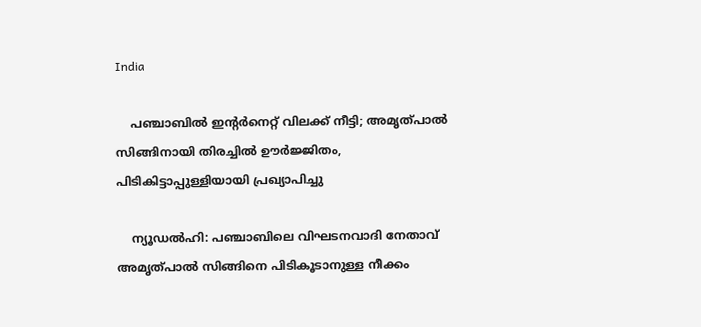India

    പഞ്ചാബില്‍ ഇന്റര്‍നെറ്റ് വിലക്ക് നീട്ടി; അമൃത്പാല്‍ സിങ്ങിനായി തിരച്ചില്‍ ഊര്‍ജ്ജിതം, പിടികിട്ടാപ്പുള്ളിയായി പ്രഖ്യാപിച്ചു

    ന്യൂഡല്‍ഹി: പഞ്ചാബിലെ വിഘടനവാദി നേതാവ് അമൃത്പാല്‍ സിങ്ങിനെ പിടികൂടാനുള്ള നീക്കം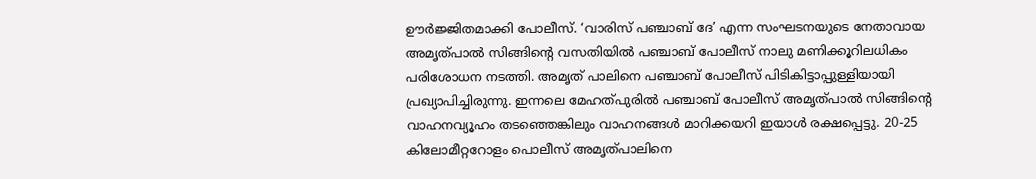ഊര്‍ജ്ജിതമാക്കി പോലീസ്. ‘വാരിസ് പഞ്ചാബ് ദേ’ എന്ന സംഘടനയുടെ നേതാവായ അമൃത്പാല്‍ സിങ്ങിന്റെ വസതിയില്‍ പഞ്ചാബ് പോലീസ് നാലു മണിക്കൂറിലധികം പരിശോധന നടത്തി. അമൃത് പാലിനെ പഞ്ചാബ് പോലീസ് പിടികിട്ടാപ്പുള്ളിയായി പ്രഖ്യാപിച്ചിരുന്നു. ഇന്നലെ മേഹത്പുരില്‍ പഞ്ചാബ് പോലീസ് അമൃത്പാല്‍ സിങ്ങിന്റെ വാഹനവ്യൂഹം തടഞ്ഞെങ്കിലും വാഹനങ്ങള്‍ മാറിക്കയറി ഇയാള്‍ രക്ഷപ്പെട്ടു. 20-25 കിലോമീറ്ററോളം പൊലീസ് അമൃത്പാലിനെ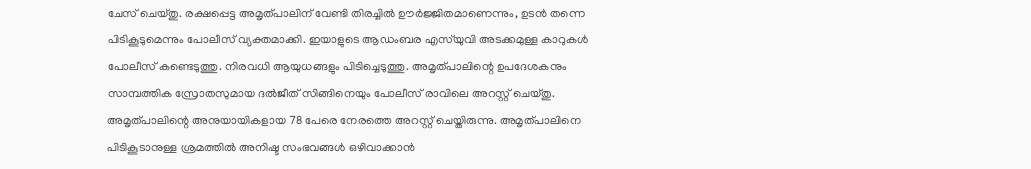ചേസ് ചെയ്തു. രക്ഷപ്പെട്ട അമൃത്പാലിന് വേണ്ടി തിരച്ചില്‍ ഊര്‍ജ്ജിതമാണെന്നും, ഉടന്‍ തന്നെ പിടികൂടുമെന്നും പോലീസ് വ്യക്തമാക്കി. ഇയാളുടെ ആഡംബര എസ്‌യുവി അടക്കമുള്ള കാറുകള്‍ പോലീസ് കണ്ടെടുത്തു. നിരവധി ആയുധങ്ങളും പിടിച്ചെടുത്തു. അമൃത്പാലിന്റെ ഉപദേശകനും സാമ്പത്തിക സ്രോതസുമായ ദല്‍ജീത് സിങ്ങിനെയും പോലീസ് രാവിലെ അറസ്റ്റ് ചെയ്തു. അമൃത്പാലിന്റെ അനുയായികളായ 78 പേരെ നേരത്തെ അറസ്റ്റ് ചെയ്തിരുന്നു. അമൃത്പാലിനെ പിടികൂടാനുള്ള ശ്രമത്തില്‍ അനിഷ്ട സംഭവങ്ങള്‍ ഒഴിവാക്കാന്‍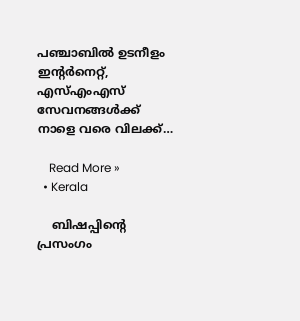പഞ്ചാബില്‍ ഉടനീളം ഇന്റര്‍നെറ്റ്, എസ്എംഎസ് സേവനങ്ങള്‍ക്ക് നാളെ വരെ വിലക്ക്…

    Read More »
  • Kerala

    ബിഷപ്പിന്റെ പ്രസംഗം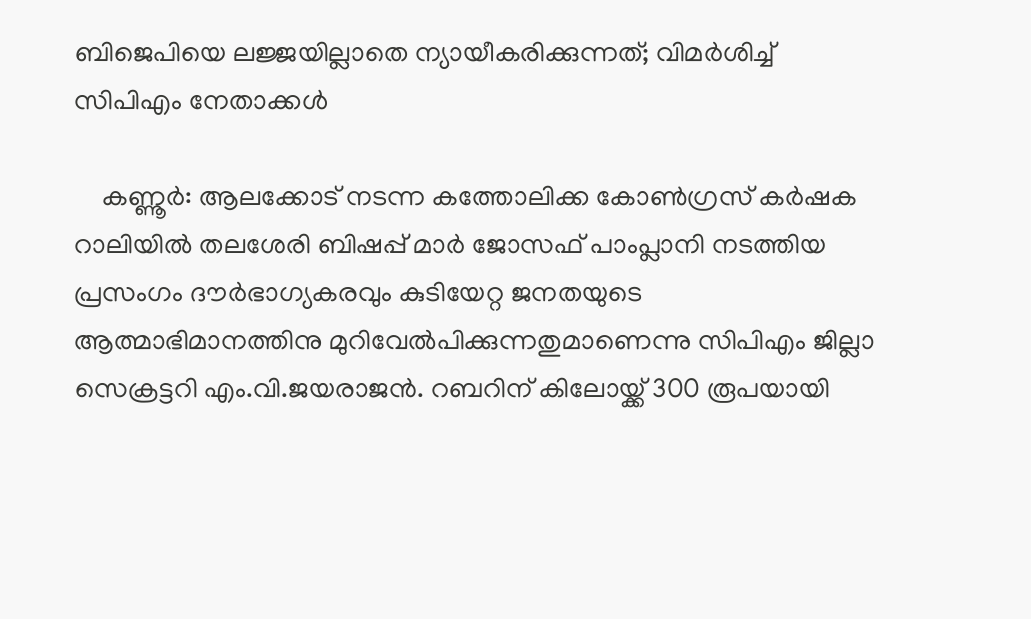ബിജെപിയെ ലജ്ജയില്ലാതെ ന്യായീകരിക്കുന്നത്; വിമര്‍ശിച്ച് സിപിഎം നേതാക്കള്‍

    കണ്ണൂര്‍: ആലക്കോട് നടന്ന കത്തോലിക്ക കോണ്‍ഗ്രസ് കര്‍ഷക റാലിയില്‍ തലശേരി ബിഷപ്പ് മാര്‍ ജോസഫ് പാംപ്ലാനി നടത്തിയ പ്രസംഗം ദൗര്‍ഭാഗ്യകരവും കുടിയേറ്റ ജനതയുടെ ആത്മാഭിമാനത്തിനു മുറിവേല്‍പിക്കുന്നതുമാണെന്നു സിപിഎം ജില്ലാ സെക്രട്ടറി എം.വി.ജയരാജന്‍. റബറിന് കിലോയ്ക്ക് 300 രൂപയായി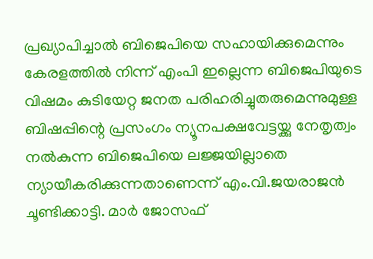പ്രഖ്യാപിച്ചാല്‍ ബിജെപിയെ സഹായിക്കുമെന്നും കേരളത്തില്‍ നിന്ന് എംപി ഇല്ലെന്ന ബിജെപിയുടെ വിഷമം കുടിയേറ്റ ജനത പരിഹരിച്ചുതരുമെന്നുമുള്ള ബിഷപ്പിന്റെ പ്രസംഗം ന്യൂനപക്ഷവേട്ടയ്ക്കു നേതൃത്വം നല്‍കുന്ന ബിജെപിയെ ലജ്ജയില്ലാതെ ന്യായീകരിക്കുന്നതാണെന്ന് എം.വി.ജയരാജന്‍ ചൂണ്ടിക്കാട്ടി. മാര്‍ ജോസഫ്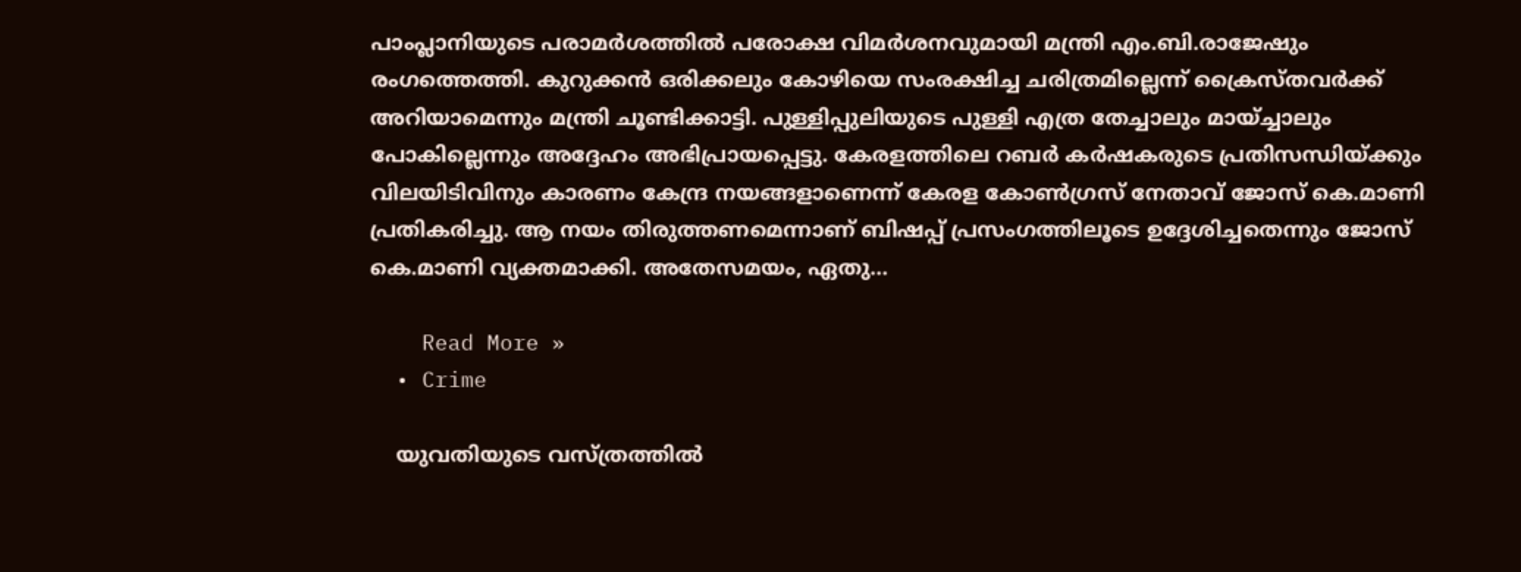പാംപ്ലാനിയുടെ പരാമര്‍ശത്തില്‍ പരോക്ഷ വിമര്‍ശനവുമായി മന്ത്രി എം.ബി.രാജേഷും രംഗത്തെത്തി. കുറുക്കന്‍ ഒരിക്കലും കോഴിയെ സംരക്ഷിച്ച ചരിത്രമില്ലെന്ന് ക്രൈസ്തവര്‍ക്ക് അറിയാമെന്നും മന്ത്രി ചൂണ്ടിക്കാട്ടി. പുള്ളിപ്പുലിയുടെ പുള്ളി എത്ര തേച്ചാലും മായ്ച്ചാലും പോകില്ലെന്നും അദ്ദേഹം അഭിപ്രായപ്പെട്ടു. കേരളത്തിലെ റബര്‍ കര്‍ഷകരുടെ പ്രതിസന്ധിയ്ക്കും വിലയിടിവിനും കാരണം കേന്ദ്ര നയങ്ങളാണെന്ന് കേരള കോണ്‍ഗ്രസ് നേതാവ് ജോസ് കെ.മാണി പ്രതികരിച്ചു. ആ നയം തിരുത്തണമെന്നാണ് ബിഷപ്പ് പ്രസംഗത്തിലൂടെ ഉദ്ദേശിച്ചതെന്നും ജോസ് കെ.മാണി വ്യക്തമാക്കി. അതേസമയം, ഏതു…

    Read More »
  • Crime

    യുവതിയുടെ വസ്ത്രത്തില്‍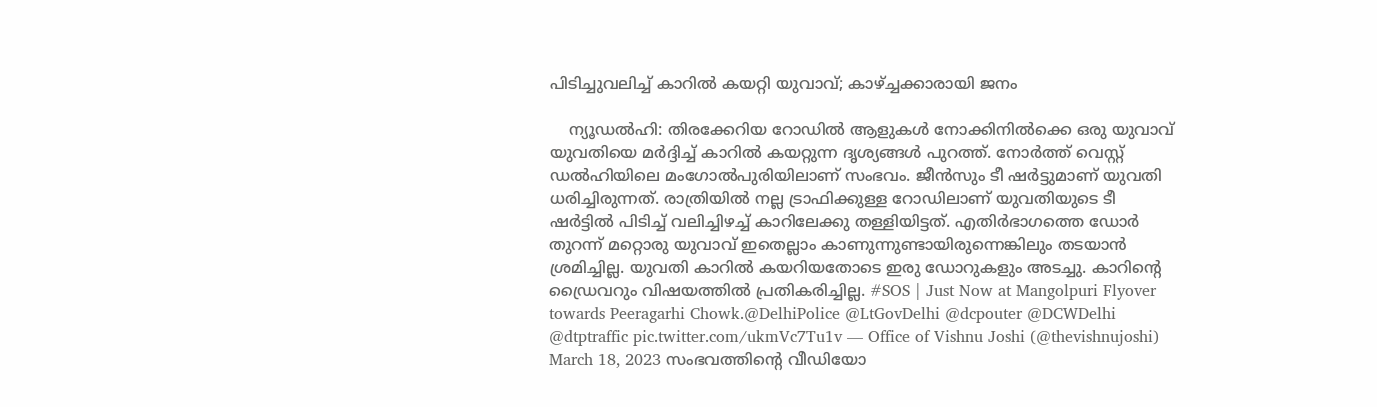പിടിച്ചുവലിച്ച് കാറില്‍ കയറ്റി യുവാവ്; കാഴ്ച്ചക്കാരായി ജനം

    ന്യൂഡല്‍ഹി: തിരക്കേറിയ റോഡില്‍ ആളുകള്‍ നോക്കിനില്‍ക്കെ ഒരു യുവാവ് യുവതിയെ മര്‍ദ്ദിച്ച് കാറില്‍ കയറ്റുന്ന ദൃശ്യങ്ങള്‍ പുറത്ത്. നോര്‍ത്ത് വെസ്റ്റ് ഡല്‍ഹിയിലെ മംഗോല്‍പുരിയിലാണ് സംഭവം. ജീന്‍സും ടീ ഷര്‍ട്ടുമാണ് യുവതി ധരിച്ചിരുന്നത്. രാത്രിയില്‍ നല്ല ട്രാഫിക്കുള്ള റോഡിലാണ് യുവതിയുടെ ടീ ഷര്‍ട്ടില്‍ പിടിച്ച് വലിച്ചിഴച്ച് കാറിലേക്കു തള്ളിയിട്ടത്. എതിര്‍ഭാഗത്തെ ഡോര്‍ തുറന്ന് മറ്റൊരു യുവാവ് ഇതെല്ലാം കാണുന്നുണ്ടായിരുന്നെങ്കിലും തടയാന്‍ ശ്രമിച്ചില്ല. യുവതി കാറില്‍ കയറിയതോടെ ഇരു ഡോറുകളും അടച്ചു. കാറിന്റെ ഡ്രൈവറും വിഷയത്തില്‍ പ്രതികരിച്ചില്ല. #SOS | Just Now at Mangolpuri Flyover towards Peeragarhi Chowk.@DelhiPolice @LtGovDelhi @dcpouter @DCWDelhi @dtptraffic pic.twitter.com/ukmVc7Tu1v — Office of Vishnu Joshi (@thevishnujoshi) March 18, 2023 സംഭവത്തിന്റെ വീഡിയോ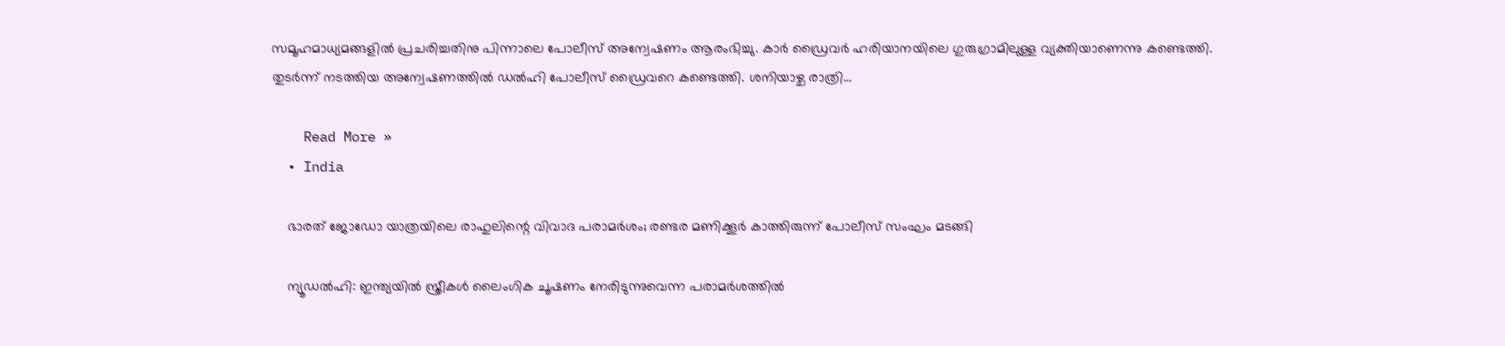സമൂഹമാധ്യമങ്ങളില്‍ പ്രചരിച്ചതിനു പിന്നാലെ പോലീസ് അന്വേഷണം ആരംഭിച്ചു. കാര്‍ ഡ്രൈവര്‍ ഹരിയാനയിലെ ഗുരുഗ്രാമിലുള്ള വ്യക്തിയാണെന്നു കണ്ടെത്തി. തുടര്‍ന്ന് നടത്തിയ അന്വേഷണത്തില്‍ ഡല്‍ഹി പോലീസ് ഡ്രൈവറെ കണ്ടെത്തി. ശനിയാഴ്ച രാത്രി…

    Read More »
  • India

    ഭാരത് ജോഡോ യാത്രയിലെ രാഹുലിന്റെ വിവാദ പരാമര്‍ശം; രണ്ടര മണിക്കൂര്‍ കാത്തിരുന്ന് പോലീസ് സംഘം മടങ്ങി

    ന്യൂഡല്‍ഹി: ഇന്ത്യയില്‍ സ്ത്രീകള്‍ ലൈംഗിക ചൂഷണം നേരിടുന്നുവെന്ന പരാമര്‍ശത്തില്‍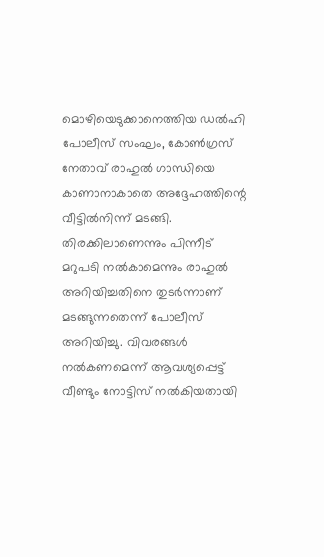മൊഴിയെടുക്കാനെത്തിയ ഡല്‍ഹി പോലീസ് സംഘം, കോണ്‍ഗ്രസ് നേതാവ് രാഹുല്‍ ഗാന്ധിയെ കാണാനാകാതെ അദ്ദേഹത്തിന്റെ വീട്ടില്‍നിന്ന് മടങ്ങി. തിരക്കിലാണെന്നും പിന്നീട് മറുപടി നല്‍കാമെന്നും രാഹുല്‍ അറിയിച്ചതിനെ തുടര്‍ന്നാണ് മടങ്ങുന്നതെന്ന് പോലീസ് അറിയിച്ചു. വിവരങ്ങള്‍ നല്‍കണമെന്ന് ആവശ്യപ്പെട്ട് വീണ്ടും നോട്ടിസ് നല്‍കിയതായി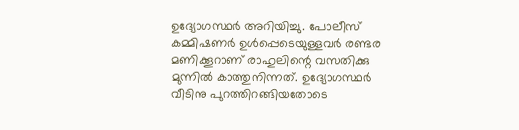ഉദ്യോഗസ്ഥര്‍ അറിയിച്ചു. പോലീസ് കമ്മിഷണര്‍ ഉള്‍പ്പെടെയുള്ളവര്‍ രണ്ടര മണിക്കൂറാണ് രാഹുലിന്റെ വസതിക്കു മുന്നില്‍ കാത്തുനിന്നത്. ഉദ്യോഗസ്ഥര്‍ വീടിനു പുറത്തിറങ്ങിയതോടെ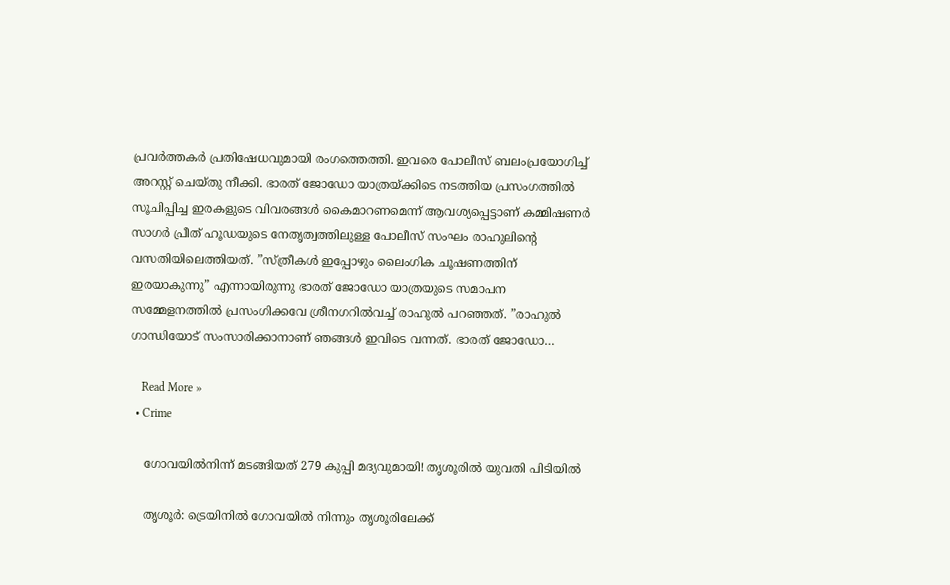പ്രവര്‍ത്തകര്‍ പ്രതിഷേധവുമായി രംഗത്തെത്തി. ഇവരെ പോലീസ് ബലംപ്രയോഗിച്ച് അറസ്റ്റ് ചെയ്തു നീക്കി. ഭാരത് ജോഡോ യാത്രയ്ക്കിടെ നടത്തിയ പ്രസംഗത്തില്‍ സൂചിപ്പിച്ച ഇരകളുടെ വിവരങ്ങള്‍ കൈമാറണമെന്ന് ആവശ്യപ്പെട്ടാണ് കമ്മിഷണര്‍ സാഗര്‍ പ്രീത് ഹൂഡയുടെ നേതൃത്വത്തിലുള്ള പോലീസ് സംഘം രാഹുലിന്റെ വസതിയിലെത്തിയത്. ”സ്ത്രീകള്‍ ഇപ്പോഴും ലൈംഗിക ചൂഷണത്തിന് ഇരയാകുന്നു” എന്നായിരുന്നു ഭാരത് ജോഡോ യാത്രയുടെ സമാപന സമ്മേളനത്തില്‍ പ്രസംഗിക്കവേ ശ്രീനഗറില്‍വച്ച് രാഹുല്‍ പറഞ്ഞത്. ”രാഹുല്‍ ഗാന്ധിയോട് സംസാരിക്കാനാണ് ഞങ്ങള്‍ ഇവിടെ വന്നത്. ഭാരത് ജോഡോ…

    Read More »
  • Crime

    ഗോവയില്‍നിന്ന് മടങ്ങിയത് 279 കുപ്പി മദ്യവുമായി! തൃശൂരില്‍ യുവതി പിടിയില്‍

    തൃശൂര്‍: ട്രെയിനില്‍ ഗോവയില്‍ നിന്നും തൃശൂരിലേക്ക്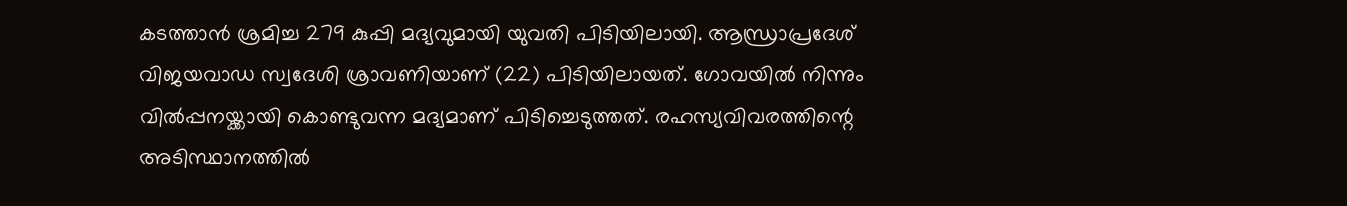കടത്താന്‍ ശ്രമിച്ച 279 കുപ്പി മദ്യവുമായി യുവതി പിടിയിലായി. ആന്ധ്രാപ്രദേശ് വിജയവാഡ സ്വദേശി ശ്രാവണിയാണ് (22) പിടിയിലായത്. ഗോവയില്‍ നിന്നും വില്‍പ്പനയ്ക്കായി കൊണ്ടുവന്ന മദ്യമാണ് പിടിച്ചെടുത്തത്. രഹസ്യവിവരത്തിന്റെ അടിസ്ഥാനത്തില്‍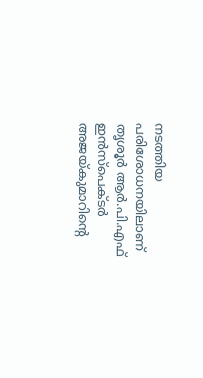നടത്തിയ പരിശോധനയിലാണ് തൃശൂര്‍ ആര്‍.പി.എഫ് ഇന്‍സ്പെക്ടര്‍ അജയ്കുമാറിന്റെ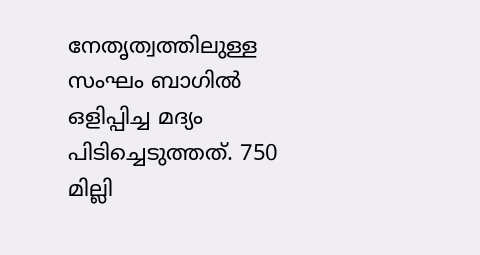നേതൃത്വത്തിലുള്ള സംഘം ബാഗില്‍ ഒളിപ്പിച്ച മദ്യം പിടിച്ചെടുത്തത്. 750 മില്ലി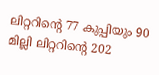ലിറ്ററിന്റെ 77 കുപ്പിയും 90 മില്ലി ലിറ്ററിന്റെ 202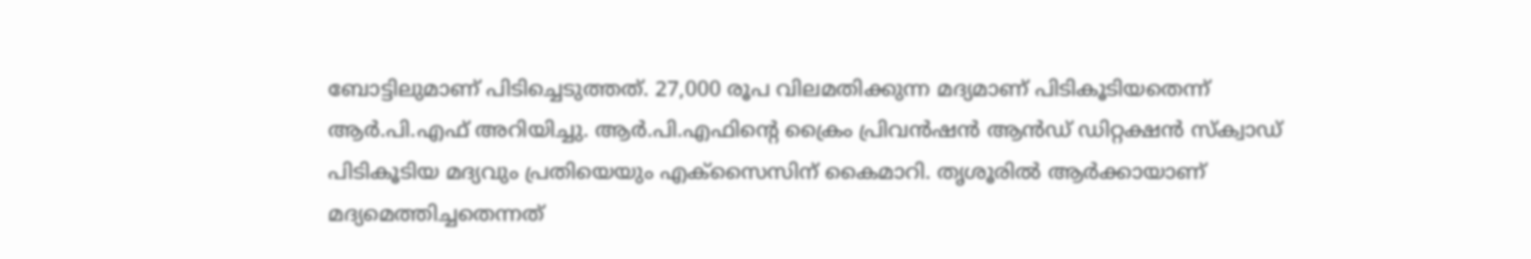ബോട്ടിലുമാണ് പിടിച്ചെടുത്തത്. 27,000 രൂപ വിലമതിക്കുന്ന മദ്യമാണ് പിടികൂടിയതെന്ന് ആര്‍.പി.എഫ് അറിയിച്ചു. ആര്‍.പി.എഫിന്റെ ക്രൈം പ്രിവന്‍ഷന്‍ ആന്‍ഡ് ഡിറ്റക്ഷന്‍ സ്‌ക്വാഡ് പിടികൂടിയ മദ്യവും പ്രതിയെയും എക്സൈസിന് കൈമാറി. തൃശൂരില്‍ ആര്‍ക്കായാണ് മദ്യമെത്തിച്ചതെന്നത്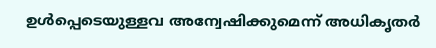ഉള്‍പ്പെടെയുള്ളവ അന്വേഷിക്കുമെന്ന് അധികൃതര്‍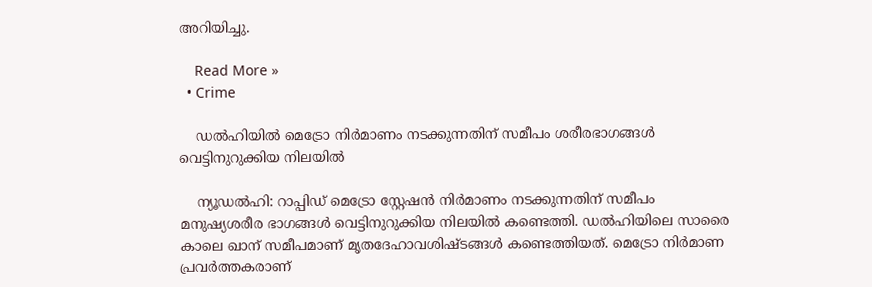അറിയിച്ചു.

    Read More »
  • Crime

    ഡല്‍ഹിയില്‍ മെട്രോ നിര്‍മാണം നടക്കുന്നതിന് സമീപം ശരീരഭാഗങ്ങള്‍ വെട്ടിനുറുക്കിയ നിലയില്‍

    ന്യൂഡല്‍ഹി: റാപ്പിഡ് മെട്രോ സ്റ്റേഷന്‍ നിര്‍മാണം നടക്കുന്നതിന് സമീപം മനുഷ്യശരീര ഭാഗങ്ങള്‍ വെട്ടിനുറുക്കിയ നിലയില്‍ കണ്ടെത്തി. ഡല്‍ഹിയിലെ സാരൈ കാലെ ഖാന് സമീപമാണ് മൃതദേഹാവശിഷ്ടങ്ങള്‍ കണ്ടെത്തിയത്. മെട്രോ നിര്‍മാണ പ്രവര്‍ത്തകരാണ്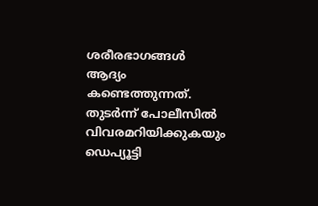ശരീരഭാഗങ്ങള്‍ ആദ്യം കണ്ടെത്തുന്നത്. തുടര്‍ന്ന് പോലീസില്‍ വിവരമറിയിക്കുകയും ഡെപ്യൂട്ടി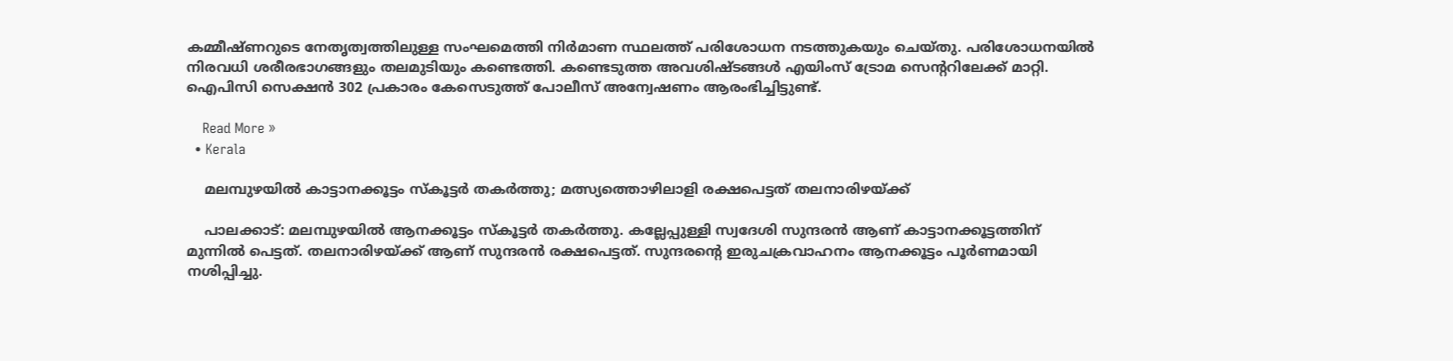കമ്മീഷ്ണറുടെ നേതൃത്വത്തിലുള്ള സംഘമെത്തി നിര്‍മാണ സ്ഥലത്ത് പരിശോധന നടത്തുകയും ചെയ്തു. പരിശോധനയില്‍ നിരവധി ശരീരഭാഗങ്ങളും തലമുടിയും കണ്ടെത്തി. കണ്ടെടുത്ത അവശിഷ്ടങ്ങള്‍ എയിംസ് ട്രോമ സെന്ററിലേക്ക് മാറ്റി. ഐപിസി സെക്ഷന്‍ 302 പ്രകാരം കേസെടുത്ത് പോലീസ് അന്വേഷണം ആരംഭിച്ചിട്ടുണ്ട്.

    Read More »
  • Kerala

    മലമ്പുഴയില്‍ കാട്ടാനക്കൂട്ടം സ്‌കൂട്ടര്‍ തകര്‍ത്തു; മത്സ്യത്തൊഴിലാളി രക്ഷപെട്ടത് തലനാരിഴയ്ക്ക്

    പാലക്കാട്: മലമ്പുഴയില്‍ ആനക്കൂട്ടം സ്‌കൂട്ടര്‍ തകര്‍ത്തു. കല്ലേപ്പുള്ളി സ്വദേശി സുന്ദരന്‍ ആണ് കാട്ടാനക്കൂട്ടത്തിന് മുന്നില്‍ പെട്ടത്. തലനാരിഴയ്ക്ക് ആണ് സുന്ദരന്‍ രക്ഷപെട്ടത്. സുന്ദരന്റെ ഇരുചക്രവാഹനം ആനക്കൂട്ടം പൂര്‍ണമായി നശിപ്പിച്ചു.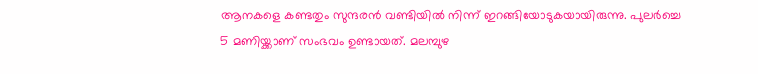ആനകളെ കണ്ടതും സുന്ദരന്‍ വണ്ടിയില്‍ നിന്ന് ഇറങ്ങിയോടുകയായിരുന്നു. പുലര്‍ച്ചെ 5 മണിയ്ക്കാണ് സംഭവം ഉണ്ടായത്. മലമ്പുഴ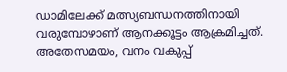ഡാമിലേക്ക് മത്സ്യബന്ധനത്തിനായി വരുമ്പോഴാണ് ആനക്കൂട്ടം ആക്രമിച്ചത്. അതേസമയം, വനം വകുപ്പ്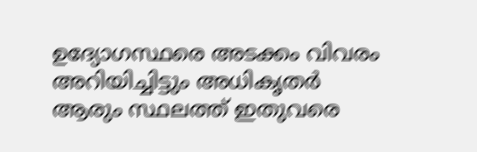ഉദ്യോഗസ്ഥരെ അടക്കം വിവരം അറിയിച്ചിട്ടും അധികൃതര്‍ ആരും സ്ഥലത്ത് ഇതുവരെ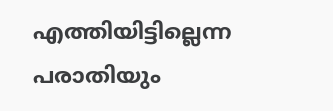എത്തിയിട്ടില്ലെന്ന പരാതിയും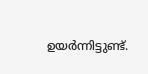ഉയര്‍ന്നിട്ടുണ്ട്.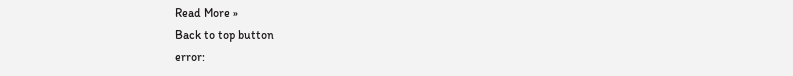Read More »
Back to top button
error: